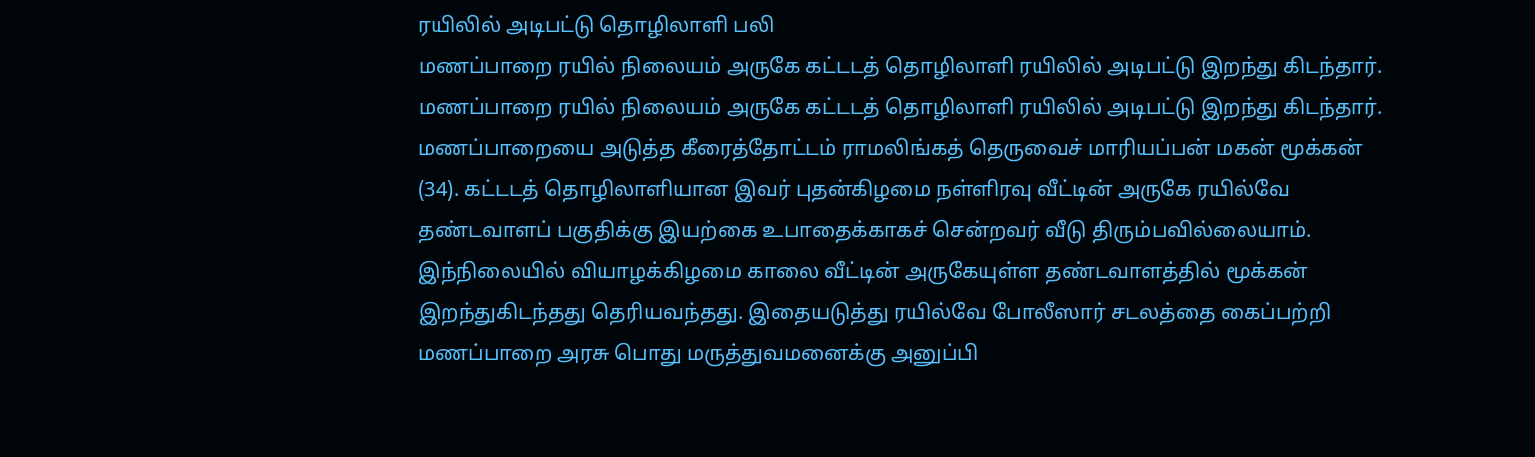ரயிலில் அடிபட்டு தொழிலாளி பலி
மணப்பாறை ரயில் நிலையம் அருகே கட்டடத் தொழிலாளி ரயிலில் அடிபட்டு இறந்து கிடந்தார்.
மணப்பாறை ரயில் நிலையம் அருகே கட்டடத் தொழிலாளி ரயிலில் அடிபட்டு இறந்து கிடந்தார்.
மணப்பாறையை அடுத்த கீரைத்தோட்டம் ராமலிங்கத் தெருவைச் மாரியப்பன் மகன் மூக்கன் (34). கட்டடத் தொழிலாளியான இவர் புதன்கிழமை நள்ளிரவு வீட்டின் அருகே ரயில்வே தண்டவாளப் பகுதிக்கு இயற்கை உபாதைக்காகச் சென்றவர் வீடு திரும்பவில்லையாம்.
இந்நிலையில் வியாழக்கிழமை காலை வீட்டின் அருகேயுள்ள தண்டவாளத்தில் மூக்கன் இறந்துகிடந்தது தெரியவந்தது. இதையடுத்து ரயில்வே போலீஸார் சடலத்தை கைப்பற்றி மணப்பாறை அரசு பொது மருத்துவமனைக்கு அனுப்பி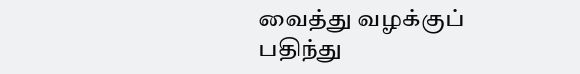வைத்து வழக்குப் பதிந்து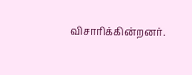விசாரிக்கின்றனர்.